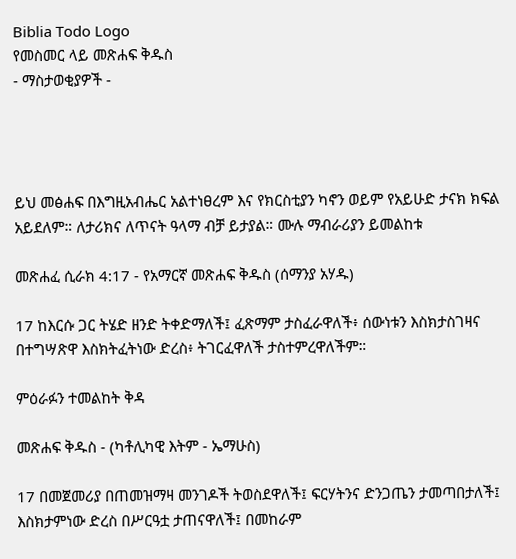Biblia Todo Logo
የመስመር ላይ መጽሐፍ ቅዱስ
- ማስታወቂያዎች -




ይህ መፅሐፍ በእግዚአብሔር አልተነፀረም እና የክርስቲያን ካኖን ወይም የአይሁድ ታናክ ክፍል አይደለም። ለታሪክና ለጥናት ዓላማ ብቻ ይታያል። ሙሉ ማብራሪያን ይመልከቱ

መጽሐፈ ሲራክ 4:17 - የአማርኛ መጽሐፍ ቅዱስ (ሰማንያ አሃዱ)

17 ከእርሱ ጋር ትሄድ ዘንድ ትቀድማለች፤ ፈጽማም ታስፈራዋለች፥ ሰውነቱን እስክታስገዛና በተግሣጽዋ እስክትፈትነው ድረስ፥ ትገርፈዋለች ታስተምረዋለችም።

ምዕራፉን ተመልከት ቅዳ

መጽሐፍ ቅዱስ - (ካቶሊካዊ እትም - ኤማሁስ)

17 በመጀመሪያ በጠመዝማዛ መንገዶች ትወስደዋለች፤ ፍርሃትንና ድንጋጤን ታመጣበታለች፤ እስክታምነው ድረስ በሥርዓቷ ታጠናዋለች፤ በመከራም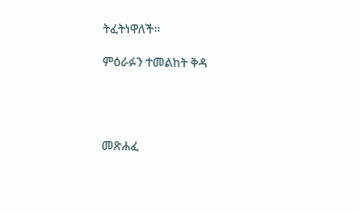ትፈትነዋለች።

ምዕራፉን ተመልከት ቅዳ




መጽሐፈ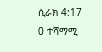ሲራክ 4:17
0 ተሻማሚ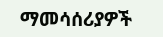ማመሳሰሪያዎች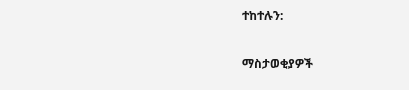ተከተሉን:

ማስታወቂያዎች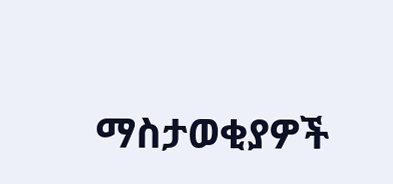ማስታወቂያዎች